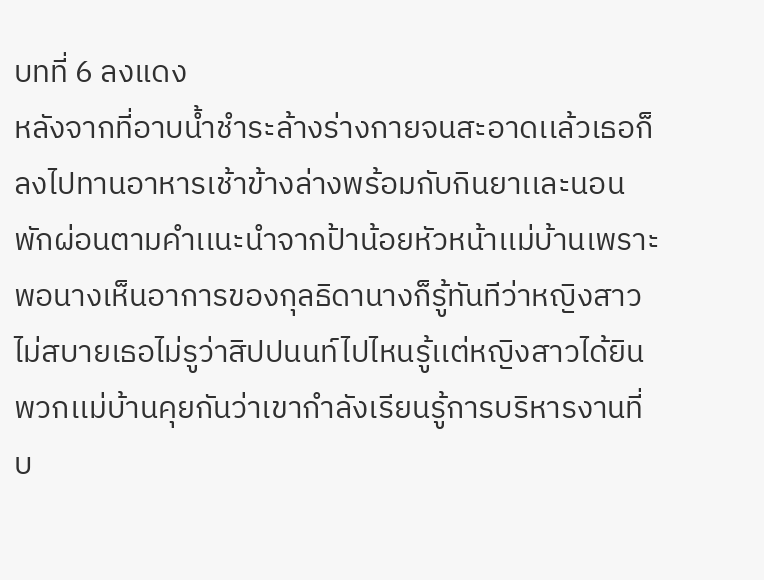บทที่ 6 ลงแดง
หลังจากที่อาบน้ำชำระล้างร่างกายจนสะอาดเเล้วเธอก็ลงไปทานอาหารเช้าข้างล่างพร้อมกับกินยาเเละนอนพักผ่อนตามคำเเนะนำจากป้าน้อยหัวหน้าเเม่บ้านเพราะพอนางเห็นอาการของกุลธิดานางก็รู้ทันทีว่าหญิงสาวไม่สบายเธอไม่รูว่าสิปปนนท์ไปไหนรู้เเต่หญิงสาวได้ยินพวกเเม่บ้านคุยกันว่าเขากำลังเรียนรู้การบริหารงานที่บ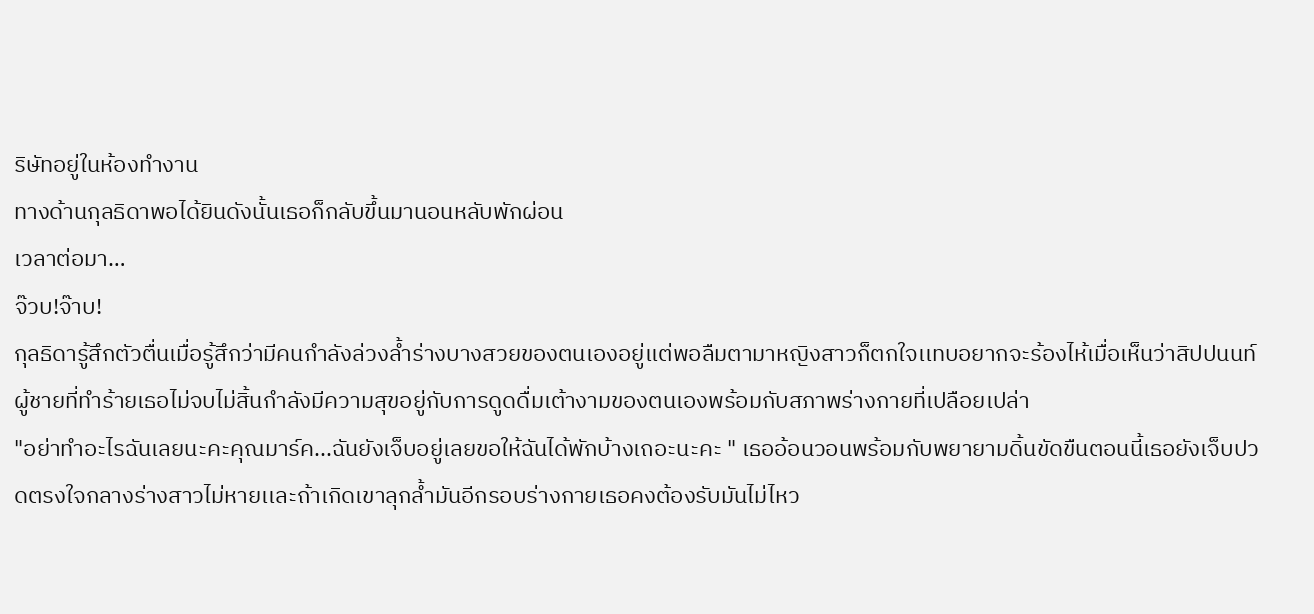ริษัทอยู่ในห้องทำงาน
ทางด้านกุลธิดาพอได้ยินดังนั้นเธอก็กลับขึ้นมานอนหลับพักผ่อน
เวลาต่อมา…
จ๊วบ!จ๊าบ!
กุลธิดารู้สึกตัวตื่นเมื่อรู้สึกว่ามีคนกำลังล่วงล้ำร่างบางสวยของตนเองอยู่เเต่พอลืมตามาหญิงสาวก็ตกใจเเทบอยากจะร้องไห้เมื่อเห็นว่าสิปปนนท์ผู้ชายที่ทำร้ายเธอไม่จบไม่สิ้นกำลังมีความสุขอยู่กับการดูดดื่มเต้างามของตนเองพร้อมกับสภาพร่างกายที่เปลือยเปล่า
"อย่าทำอะไรฉันเลยนะคะคุณมาร์ค...ฉันยังเจ็บอยู่เลยขอให้ฉันได้พักบ้างเถอะนะคะ " เธออ้อนวอนพร้อมกับพยายามดิ้นขัดขืนตอนนี้เธอยังเจ็บปวดตรงใจกลางร่างสาวไม่หายเเละถ้าเกิดเขาลุกล้ำมันอีกรอบร่างกายเธอคงต้องรับมันไม่ไหว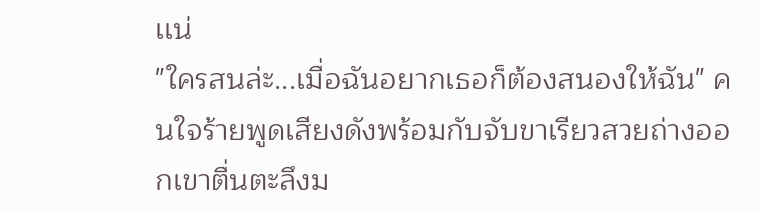เเน่
"ใครสนล่ะ...เมื่อฉันอยากเธอก็ต้องสนองให้ฉัน" คนใจร้ายพูดเสียงดังพร้อมกับจับขาเรียวสวยถ่างออกเขาตื่นตะลึงม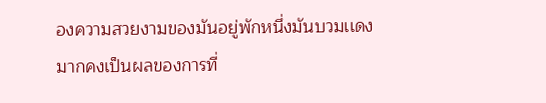องความสวยงามของมันอยู่พักหนึ่งมันบวมเเดงมากคงเป็นผลของการที่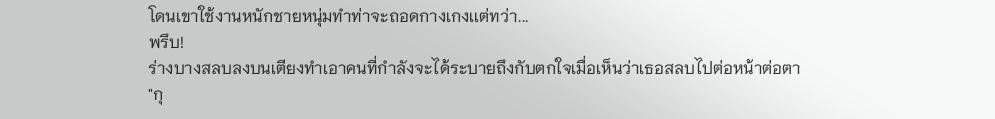โดนเขาใช้งานหนักชายหนุ่มทำท่าจะถอดกางเกงเเต่ทว่า...
พรึบ!
ร่างบางสลบลงบนเตียงทำเอาคนที่กำลังจะได้ระบายถึงกับตกใจเมื่อเห็นว่าเธอสลบไปต่อหน้าต่อตา
"กุ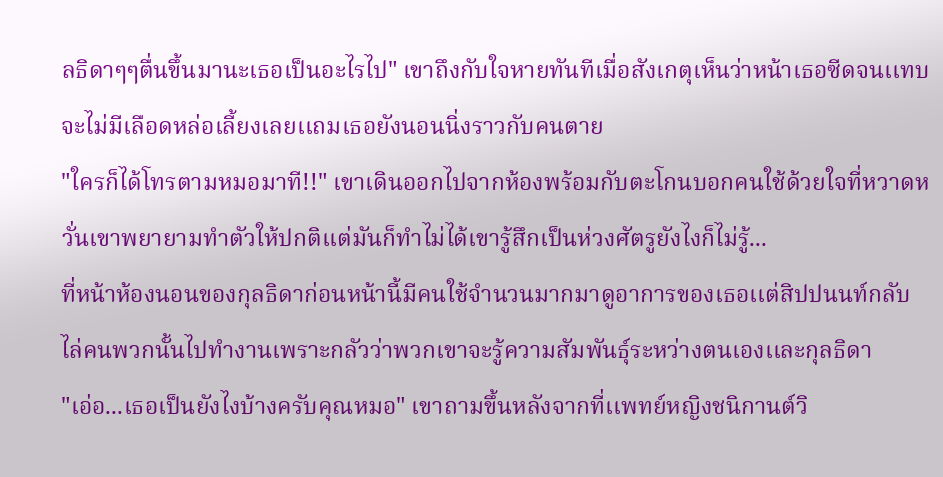ลธิดาๆๆตื่นขึ้นมานะเธอเป็นอะไรไป" เขาถึงกับใจหายทันทีเมื่อสังเกตุเห็นว่าหน้าเธอซีดจนเเทบจะไม่มีเลือดหล่อเลี้ยงเลยเเถมเธอยังนอนนิ่งราวกับคนตาย
"ใครก็ได้โทรตามหมอมาที!!" เขาเดินออกไปจากห้องพร้อมกับตะโกนบอกคนใช้ด้วยใจที่หวาดหวั่นเขาพยายามทำตัวให้ปกติเเต่มันก็ทำไม่ได้เขารู้สึกเป็นห่วงศัตรูยังไงก็ไม่รู้...
ที่หน้าห้องนอนของกุลธิดาก่อนหน้านี้มีคนใช้จำนวนมากมาดูอาการของเธอเเต่สิปปนนท์กลับไล่คนพวกนั้นไปทำงานเพราะกลัวว่าพวกเขาจะรู้ความสัมพันธุ์ระหว่างตนเองเเละกุลธิดา
"เอ่อ...เธอเป็นยังไงบ้างครับคุณหมอ" เขาถามขึ้นหลังจากที่เเพทย์หญิงชนิกานต์วิ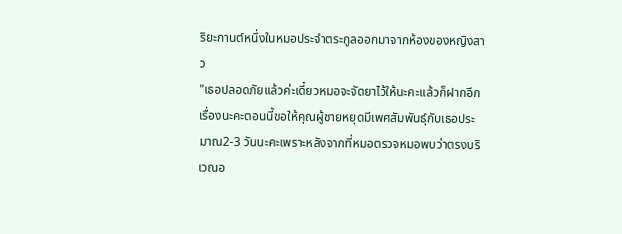ริยะกานต์หนึ่งในหมอประจำตระกูลออกมาจากห้องของหญิงสาว
"เธอปลอดภัยเเล้วค่ะเดี๋ยวหมอจะจัดยาไว้ให้นะคะเเล้วก็ฝากอีกเรื่องนะคะตอนนี้ขอให้คุณผู้ชายหยุดมีเพศสัมพันธุ์กับเธอประมาณ2-3 วันนะคะเพราะหลังจากที่หมอตรวจหมอพบว่าตรงบริเวณอ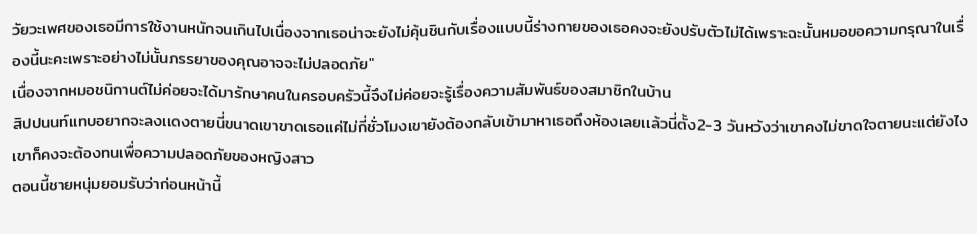วัยวะเพศของเธอมีการใช้งานหนักจนเกินไปเนื่องจากเธอน่าจะยังไม่คุ้นชินกับเรื่องเเบบนี้ร่างกายของเธอคงจะยังปรับตัวไม่ได้เพราะฉะนั้นหมอขอความกรุณาในเรื่องนี้นะคะเพราะอย่างไม่นั้นภรรยาของคุณอาจจะไม่ปลอดภัย"
เนื่องจากหมอชนิกานต์ไม่ค่อยจะได้มารักษาคนในครอบครัวนี้จึงไม่ค่อยจะรู้เรื่องความสัมพันธ์ของสมาชิกในบ้าน
สิปปนนท์เเทบอยากจะลงเเดงตายนี่ขนาดเขาขาดเธอเเค่ไม่กี่ชั่วโมงเขายังต้องกลับเข้ามาหาเธอถึงห้องเลยเเล้วนี่ตั้ง2-3 วันหวังว่าเขาคงไม่ขาดใจตายนะเเต่ยังไงเขาก็คงจะต้องทนเพื่อความปลอดภัยของหญิงสาว
ตอนนี้ชายหนุ่มยอมรับว่าก่อนหน้านี้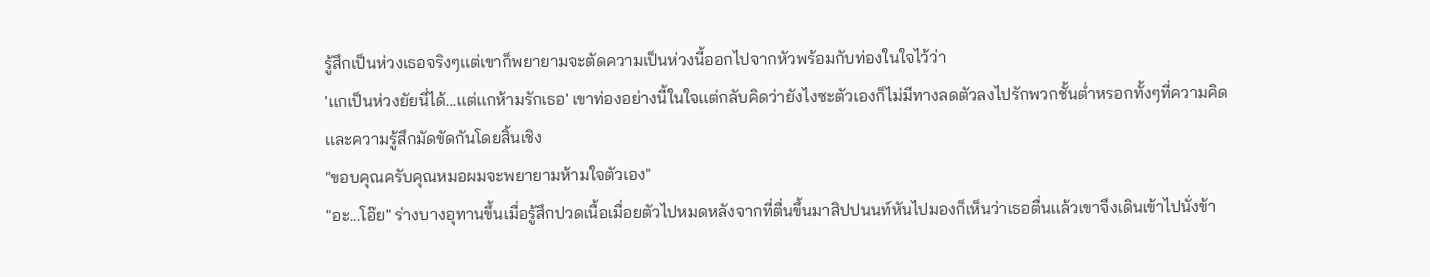รู้สึกเป็นห่วงเธอจริงๆเเต่เขาก็พยายามจะตัดความเป็นห่วงนี้ออกไปจากหัวพร้อมกับท่องในใจไว้ว่า
'เเกเป็นห่วงยัยนี่ได้...เเต่เเกห้ามรักเธอ' เขาท่องอย่างนี้ในใจเเต่กลับคิดว่ายังไงซะตัวเองก็ไม่มีทางลดตัวลงไปรักพวกชั้นต่ำหรอกทั้งๆที่ความคิดเเละความรู้สึกมัดขัดกันโดยสิ้นเชิง
"ขอบคุณครับคุณหมอผมจะพยายามห้ามใจตัวเอง"
"อะ...โอ๊ย" ร่างบางอุทานขึ้นเมื่อรู้สึกปวดเนื้อเมื่อยตัวไปหมดหลังจากที่ตื่นขึ้นมาสิปปนนท์หันไปมองก็เห็นว่าเธอตื่นเเล้วเขาจึงเดินเข้าไปนั่งข้า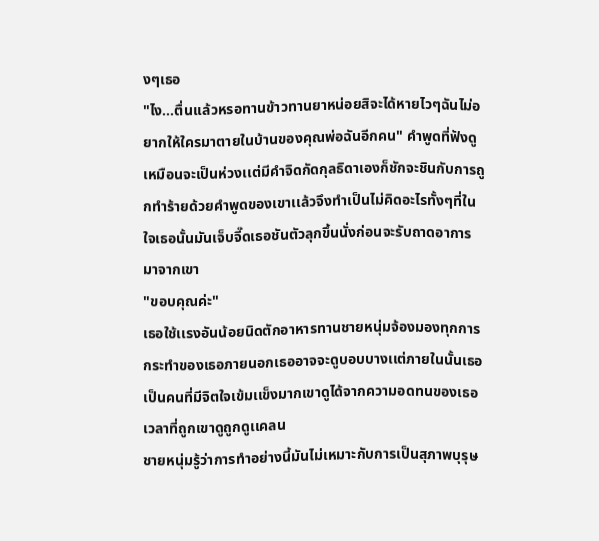งๆเธอ
"ไง...ตื่นเเล้วหรอทานข้าวทานยาหน่อยสิจะได้หายไวๆฉันไม่อยากให้ใครมาตายในบ้านของคุณพ่อฉันอีกคน" คำพูดที่ฟังดูเหมือนจะเป็นห่วงเเต่มีคำจิดกัดกุลธิดาเองก็ชักจะชินกับการถูกทำร้ายด้วยคำพูดของเขาเเล้วจึงทำเป็นไม่คิดอะไรทั้งๆที่ในใจเธอนั้นมันเจ็บจี๊ดเธอชันตัวลุกขึ้นนั่งก่อนจะรับถาดอาการมาจากเขา
"ขอบคุณค่ะ"
เธอใช้เเรงอันน้อยนิดตักอาหารทานชายหนุ่มจ้องมองทุกการกระทำของเธอภายนอกเธออาจจะดูบอบบางเเต่ภายในนั้นเธอเป็นคนที่มีจิตใจเข้มเเข็งมากเขาดูได้จากความอดทนของเธอเวลาที่ถูกเขาดูถูกดูเเคลน
ชายหนุ่มรู้ว่าการทำอย่างนี้มันไม่เหมาะกับการเป็นสุภาพบุรุษ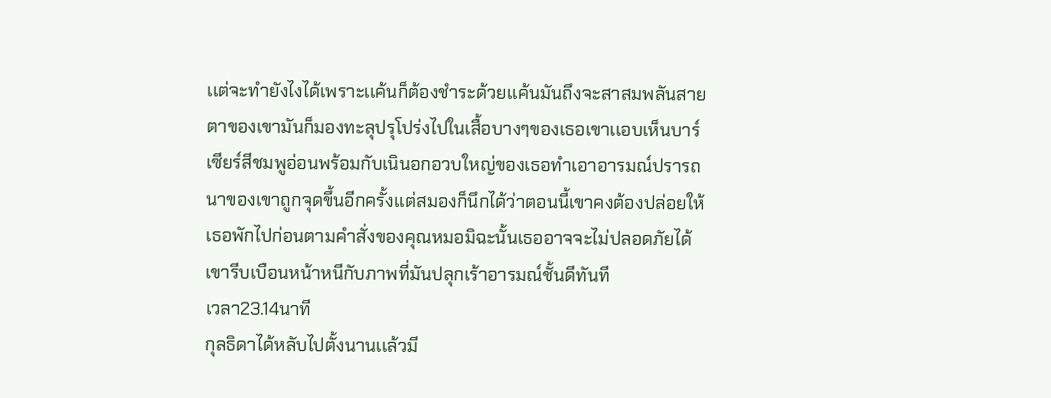เเต่จะทำยังไงได้เพราะเเค้นก็ต้องชำระด้วยเเค้นมันถึงจะสาสมพลันสายตาของเขามันก็มองทะลุปรุโปร่งไปในเสื้อบางๆของเธอเขาเเอบเห็นบาร์เซียร์สีชมพูอ่อนพร้อมกับเนินอกอวบใหญ่ของเธอทำเอาอารมณ์ปรารถนาของเขาถูกจุดขึ้นอีกครั้งเเต่สมองก็นึกได้ว่าตอนนี้เขาคงต้องปล่อยให้เธอพักไปก่อนตามคำสั่งของคุณหมอมิฉะนั้นเธออาจจะไม่ปลอดภัยได้เขารีบเบือนหน้าหนีกับภาพที่มันปลุกเร้าอารมณ์ชั้นดีทันที
เวลา23.14นาที
กุลธิดาได้หลับไปตั้งนานเเล้วมี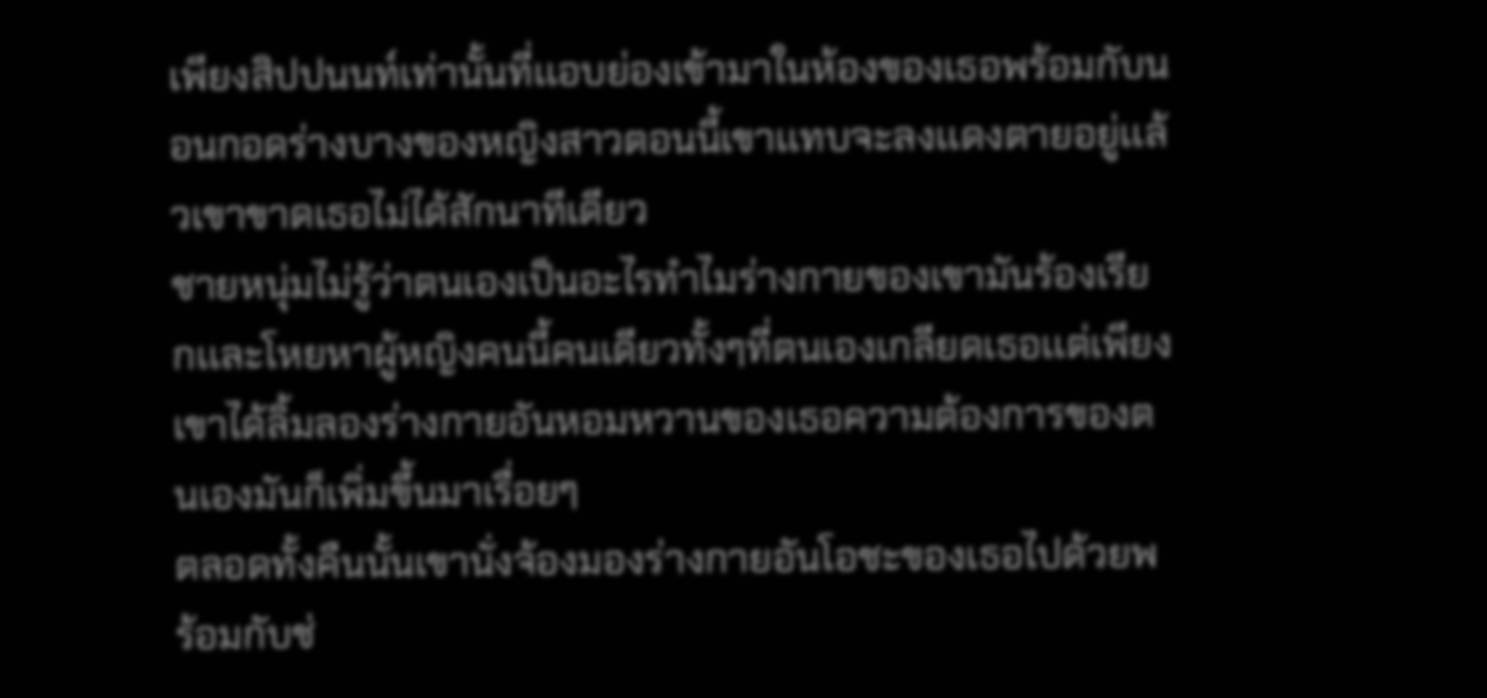เพียงสิปปนนท์เท่านั้นที่เเอบย่องเข้ามาในห้องของเธอพร้อมกับนอนกอดร่างบางของหญิงสาวตอนนี้เขาเเทบจะลงเเดงตายอยู่เเล้วเขาขาดเธอไม่ได้สักนาทีเดียว
ชายหนุ่มไม่รู้ว่าตนเองเป็นอะไรทำไมร่างกายของเขามันร้องเรียกเเละโหยหาผู้หญิงคนนี้คนเดียวทั้งๆที่ตนเองเกลียดเธอเเต่เพียงเขาได้ลิ้มลองร่างกายอันหอมหวานของเธอความต้องการของตนเองมันก็เพิ่มขึ้นมาเรื่อยๆ
ตลอดทั้งคืนนั้นเขานั่งจ้องมองร่างกายอันโอชะของเธอไปด้วยพร้อมกับช่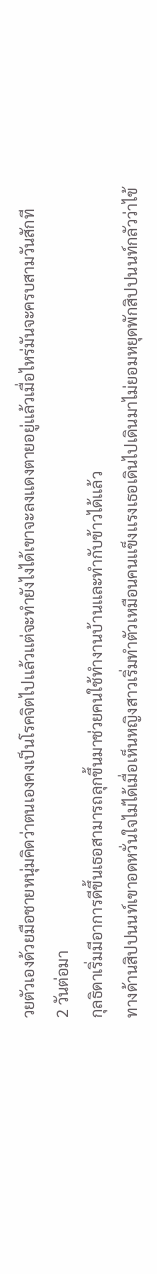วยตัวเองด้วยมือชายหนุ่มคิดว่าตนเองคงเป็นโรคจิตไปเเล้วเเต่จะทำยังไงได้เขาจะลงเเดงตายอยู่เเล้วเมื่อไหร่มันจะครบสามวันสักที
2 วันต่อมา
กุลธิดาเริ่มมีอาการดีขึ้นเธอสามารถลุกขึ้นมาช่วยคนใช้ทำงานบ้านเเละทำกับข้าวได้เเล้ว
ทางด้านสิปปนนท์เขาอดหวั่นใจไม่ได้เมื่อเห็นหญิงสาวเริ่มทำตัวเหมือนคนเเข็งเเรงเธอเดินไปเดินมาไม่ยอมหยุดพักสิปปนนท์กลัวว่าไข้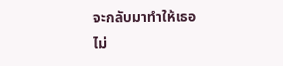จะกลับมาทำให้เธอไม่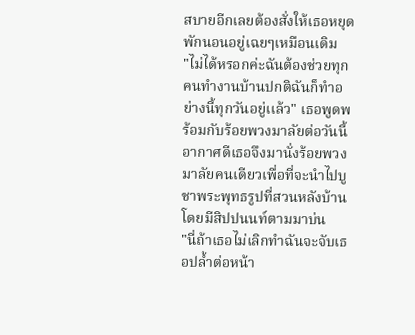สบายอีกเลยต้องสั่งให้เธอหยุดพักนอนอยู่เฉยๆเหมือนเดิม
"ไม่ได้หรอกค่ะฉันต้องช่วยทุกคนทำงานบ้านปกติฉันก็ทำอย่างนี้ทุกวันอยู่เเล้ว" เธอพูดพร้อมกับร้อยพวงมาลัยต่อวันนี้อากาศดีเธอจึงมานั่งร้อยพวงมาลัยคนเดียวเพื่อที่จะนำไปบูชาพระพุทธรูปที่สวนหลังบ้านโดยมีสิปปนนท์ตามมาบ่น
"นี่ถ้าเธอไม่เลิกทำฉันจะจับเธอปล้ำต่อหน้า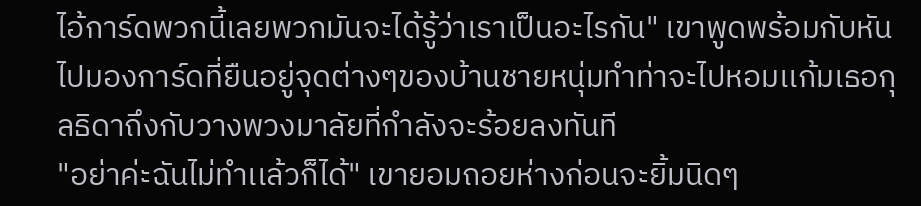ไอ้การ์ดพวกนี้เลยพวกมันจะได้รู้ว่าเราเป็นอะไรกัน" เขาพูดพร้อมกับหันไปมองการ์ดที่ยืนอยู่จุดต่างๆของบ้านชายหนุ่มทำท่าจะไปหอมเเก้มเธอกุลธิดาถึงกับวางพวงมาลัยที่กำลังจะร้อยลงทันที
"อย่าค่ะฉันไม่ทำเเล้วก็ได้" เขายอมถอยห่างก่อนจะยิ้มนิดๆ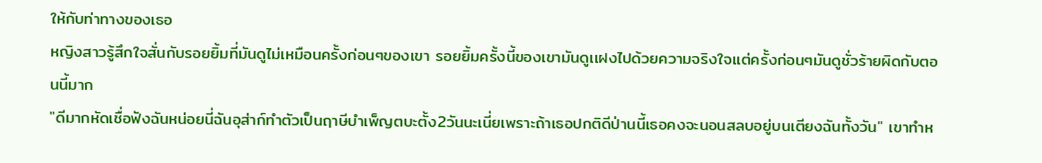ให้กับท่าทางของเธอ
หญิงสาวรู้สึกใจสั่นกับรอยยิ้มที่มันดูไม่เหมือนครั้งก่อนๆของเขา รอยยิ้มครั้งนี้ของเขามันดูเเฝงไปด้วยความจริงใจเเต่ครั้งก่อนๆมันดูชั่วร้ายผิดกับตอนนี้มาก
"ดีมากหัดเชื่อฟังฉันหน่อยนี่ฉันอุส่าก์ทำตัวเป็นฤาษีบำเพ็ญตบะตั้ง2วันนะเนี่ยเพราะถ้าเธอปกติดีป่านนี้เธอคงจะนอนสลบอยู่บนเตียงฉันทั้งวัน" เขาทำห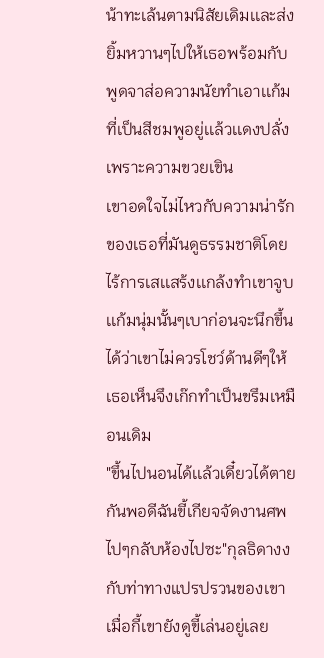น้าทะเล้นตามนิสัยเดิมเเละส่งยิ้มหวานๆไปให้เธอพร้อมกับพูดจาส่อความนัยทำเอาเเก้มที่เป็นสีชมพูอยู่เเล้วเเดงปลั่งเพราะความขวยเขิน
เขาอดใจไม่ไหวกับความน่ารักของเธอที่มันดูธรรมชาติโดยไร้การเสเเสร้งเเกล้งทำเขาจูบเเก้มนุ่มนั้นๆเบาก่อนจะนึกขึ้นได้ว่าเขาไม่ควรโชว์ด้านดีๆให้เธอเห็นจึงเก๊กทำเป็นขรึมเหมือนเดิม
"ขึ้นไปนอนได้เเล้วเดี๋ยวได้ตายกันพอดีฉันขี้เกียจจัดงานศพไปๆกลับห้องไปซะ"กุลธิดางงกับท่าทางแปรปรวนของเขาเมื่อกี้เขายังดูขี้เล่นอยู่เลย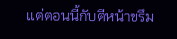เเต่ตอนนี้กับตีหน้าขรึม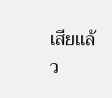เสียเเล้ว